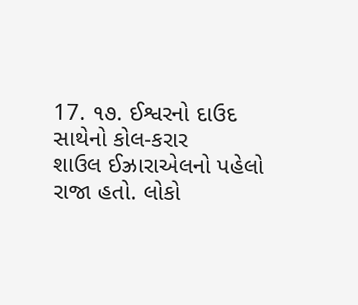17. ૧૭. ઈશ્વરનો દાઉદ સાથેનો કોલ-કરાર
શાઉલ ઈઝ્રારાએલનો પહેલો રાજા હતો. લોકો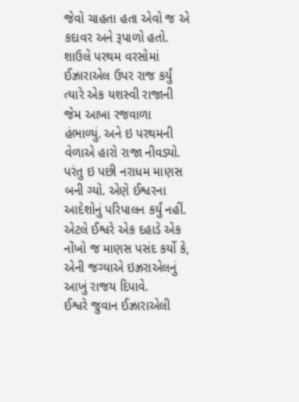જેવો ચાહતા હતા એવો જ એ કદાવર અને રૂપાળો હતો. શાઉલે પરથમ વરસોમાં ઈઝ્રારાએલ ઉપર રાજ કર્યું ત્યારે એક યશસ્વી રાજાની જેમ આખા રજવાળા હંભાળ્યું. અને ઇ પરથમની વેળાએ હારો રાજા નીવડ્યો. પરંતુ ઇ પછી નરાધમ માણસ બની ગ્યો. એણે ઈશ્વરના આદેશોનું પરિપાલન કર્યું નહીં. એટલે ઈશ્વરે એક દહાડે એક નોંખો જ માણસ પસંદ કર્યો કે, એની જગ્યાએ ઇઝ્રરાએલનું આખું રાજય દિપાવે.
ઈશ્વરે જુવાન ઈઝ્રારાએલી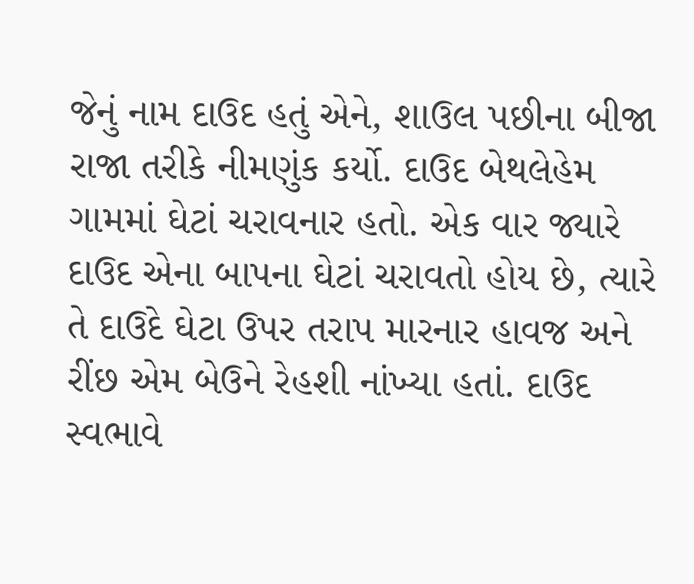જેનું નામ દાઉદ હતું એને, શાઉલ પછીના બીજા રાજા તરીકે નીમણુંક કર્યો. દાઉદ બેથલેહેમ ગામમાં ઘેટાં ચરાવનાર હતો. એક વાર જ્યારે દાઉદ એના બાપના ઘેટાં ચરાવતો હોય છે, ત્યારે તે દાઉદે ઘેટા ઉપર તરાપ મારનાર હાવજ અને રીંછ એમ બેઉને રેહશી નાંખ્યા હતાં. દાઉદ સ્વભાવે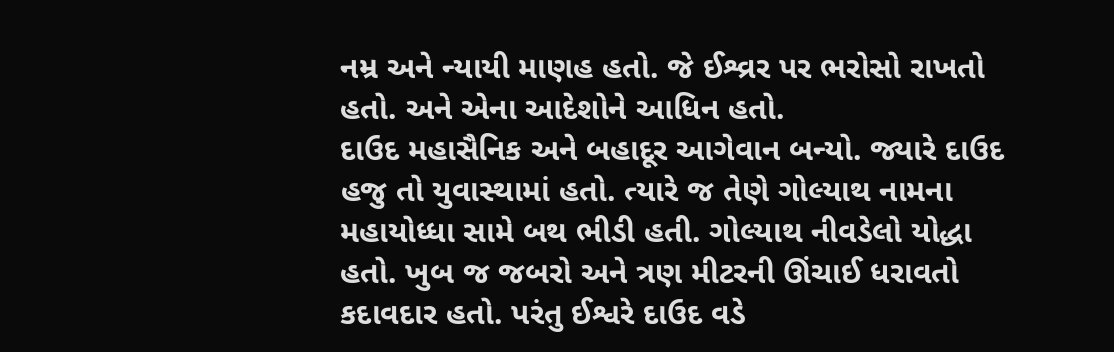નમ્ર અને ન્યાયી માણહ હતો. જે ઈશ્વ્રર પર ભરોસો રાખતો હતો. અને એના આદેશોને આધિન હતો.
દાઉદ મહાસૈનિક અને બહાદૂર આગેવાન બન્યો. જ્યારે દાઉદ હજુ તો યુવાસ્થામાં હતો. ત્યારે જ તેણે ગોલ્યાથ નામના મહાયોધ્ધા સામે બથ ભીડી હતી. ગોલ્યાથ નીવડેલો યોદ્ધા હતો. ખુબ જ જબરો અને ત્રણ મીટરની ઊંચાઈ ધરાવતો કદાવદાર હતો. પરંતુ ઈશ્વરે દાઉદ વડે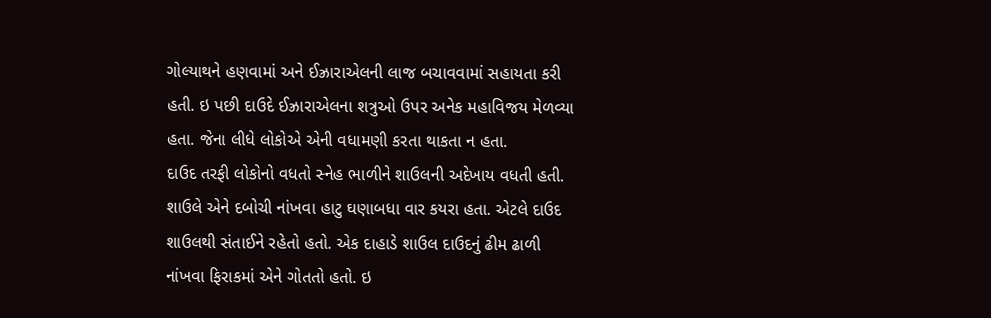ગોલ્યાથને હણવામાં અને ઈઝ્રારાએલની લાજ બચાવવામાં સહાયતા કરી હતી. ઇ પછી દાઉદે ઈઝ્રારાએલના શત્રુઓ ઉપર અનેક મહાવિજય મેળવ્યા હતા. જેના લીધે લોકોએ એની વધામણી કરતા થાકતા ન હતા.
દાઉદ તરફી લોકોનો વધતો સ્નેહ ભાળીને શાઉલની અદેખાય વધતી હતી. શાઉલે એને દબોચી નાંખવા હાટુ ઘણાબધા વાર કયરા હતા. એટલે દાઉદ શાઉલથી સંતાઈને રહેતો હતો. એક દાહાડે શાઉલ દાઉદનું ઢીમ ઢાળી નાંખવા ફિરાકમાં એને ગોતતો હતો. ઇ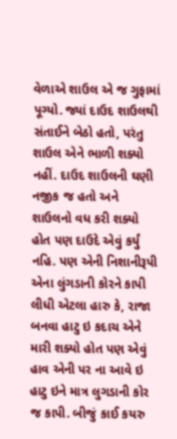વેળાએ શાઉલ એ જ ગુફામાં પૂગ્યો. જ્યાં દાઉદ શાઉલથી સંતાઈને બેઠો હતો, પરંતુ શાઉલ એને ભાળી શક્યો નહીં. દાઉદ શાઉલની ઘણી નજીક જ હતો અને શાઉલનો વધ કરી શક્યો હોત પણ દાઉદે એવું કર્યું નહિ. પણ એની નિશાનીરૂપી એના લુંગડાની કોરને કાપી લીધી એટલા હારુ કે, રાજા બનવા હાટુ ઇ કદાચ એને મારી શક્યો હોત પણ એવું હાવ એની પર ના આવે ઇ હાટુ ઇને માત્ર લુગડાની કોર જ કાપી. બીજું કાઈ કયરુ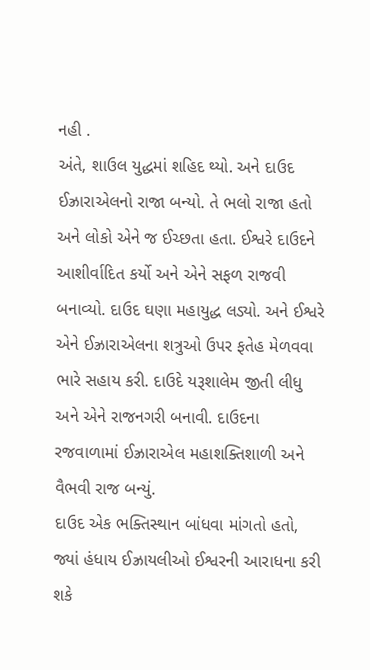નહી .
અંતે, શાઉલ યુદ્ધમાં શહિદ થ્યો. અને દાઉદ ઈઝ્રારાએલનો રાજા બન્યો. તે ભલો રાજા હતો અને લોકો એને જ ઈચ્છતા હતા. ઈશ્વરે દાઉદને આશીર્વાદિત કર્યો અને એને સફળ રાજવી બનાવ્યો. દાઉદ ઘણા મહાયુદ્ધ લડ્યો. અને ઈશ્વરે એને ઈઝ્રારાએલના શત્રુઓ ઉપર ફતેહ મેળવવા ભારે સહાય કરી. દાઉદે યરૂશાલેમ જીતી લીધુ અને એને રાજનગરી બનાવી. દાઉદના રજવાળામાં ઈઝ્રારાએલ મહાશક્તિશાળી અને વૈભવી રાજ બન્યું.
દાઉદ એક ભક્તિસ્થાન બાંધવા માંગતો હતો, જ્યાં હંધાય ઈઝ્રાયલીઓ ઈશ્વરની આરાધના કરી શકે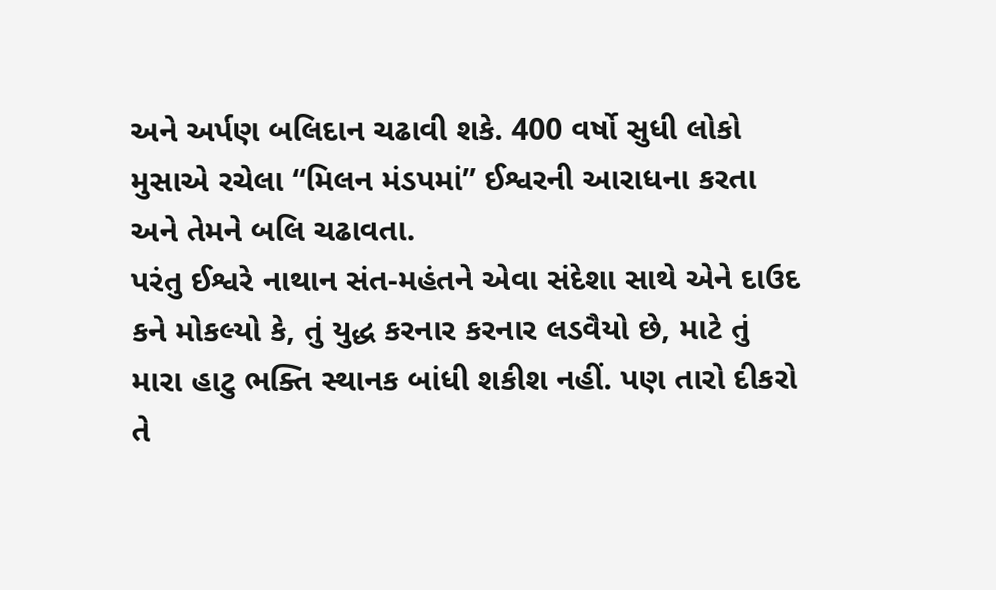અને અર્પણ બલિદાન ચઢાવી શકે. 400 વર્ષો સુધી લોકો મુસાએ રચેલા “મિલન મંડપમાં” ઈશ્વરની આરાધના કરતા અને તેમને બલિ ચઢાવતા.
પરંતુ ઈશ્વરે નાથાન સંત-મહંતને એવા સંદેશા સાથે એને દાઉદ કને મોકલ્યો કે, તું યુદ્ધ કરનાર કરનાર લડવૈયો છે, માટે તું મારા હાટુ ભક્તિ સ્થાનક બાંધી શકીશ નહીં. પણ તારો દીકરો તે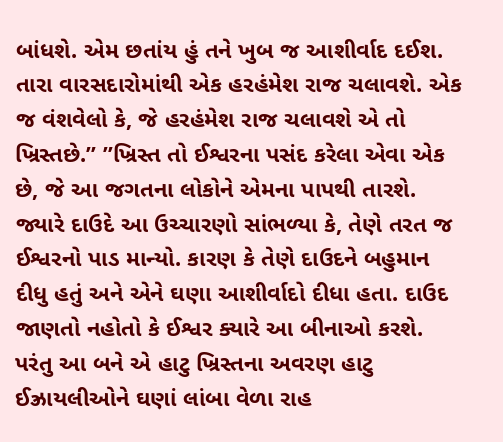બાંધશે. એમ છતાંય હું તને ખુબ જ આશીર્વાદ દઈશ. તારા વારસદારોમાંથી એક હરહંમેશ રાજ ચલાવશે. એક જ વંશવેલો કે, જે હરહંમેશ રાજ ચલાવશે એ તો ખ્રિસ્તછે.” ”ખ્રિસ્ત તો ઈશ્વરના પસંદ કરેલા એવા એક છે, જે આ જગતના લોકોને એમના પાપથી તારશે.
જ્યારે દાઉદે આ ઉચ્ચારણો સાંભળ્યા કે, તેણે તરત જ ઈશ્વરનો પાડ માન્યો. કારણ કે તેણે દાઉદને બહુમાન દીધુ હતું અને એને ઘણા આશીર્વાદો દીધા હતા. દાઉદ જાણતો નહોતો કે ઈશ્વર ક્યારે આ બીનાઓ કરશે. પરંતુ આ બને એ હાટુ ખ્રિસ્તના અવરણ હાટુ ઈઝ્રાયલીઓને ઘણાં લાંબા વેળા રાહ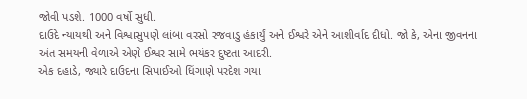જોવી પડશે. 1000 વર્ષો સુધી.
દાઉદે ન્યાયથી અને વિશ્વાસુપણે લાંબા વરસો રજવાડુ હંકાર્યું અને ઈશ્વરે એને આશીર્વાદ દીધો. જો કે, એના જીવનના અંત સમયની વેળાએ એણે ઈશ્વર સામે ભયંકર દુષ્ટતા આદરી.
એક દહાડે, જ્યારે દાઉદના સિપાઈઓ ધિંગાણે પરદેશ ગયા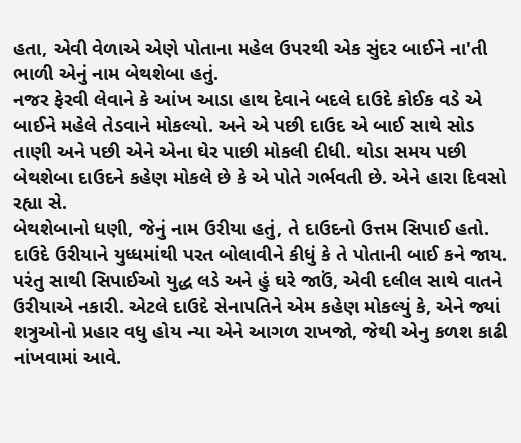હતા, એવી વેળાએ એણે પોતાના મહેલ ઉપરથી એક સુંદર બાઈને ના'તી ભાળી એનું નામ બેથશેબા હતું.
નજર ફેરવી લેવાને કે આંખ આડા હાથ દેવાને બદલે દાઉદે કોઈક વડે એ બાઈને મહેલે તેડવાને મોકલ્યો. અને એ પછી દાઉદ એ બાઈ સાથે સોડ તાણી અને પછી એને એના ઘેર પાછી મોકલી દીધી. થોડા સમય પછી બેથશેબા દાઉદને કહેણ મોકલે છે કે એ પોતે ગર્ભવતી છે. એને હારા દિવસો રહ્યા સે.
બેથશેબાનો ધણી, જેનું નામ ઉરીયા હતું, તે દાઉદનો ઉત્તમ સિપાઈ હતો. દાઉદે ઉરીયાને યુધ્ધમાંથી પરત બોલાવીને કીધું કે તે પોતાની બાઈ કને જાય. પરંતુ સાથી સિપાઈઓ યુદ્ધ લડે અને હું ઘરે જાઉં, એવી દલીલ સાથે વાતને ઉરીયાએ નકારી. એટલે દાઉદે સેનાપતિને એમ કહેણ મોકલ્યું કે, એને જ્યાં શત્રુઓનો પ્રહાર વધુ હોય ન્યા એને આગળ રાખજો, જેથી એનુ કળશ કાઢી નાંખવામાં આવે.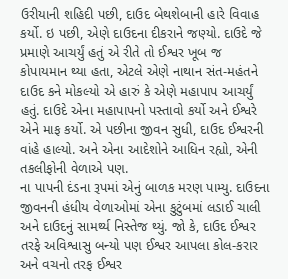ઉરીયાની શહિદી પછી, દાઉદ બેથશેબાની હારે વિવાહ કર્યો. ઇ પછી, એણે દાઉદના દીકરાને જણ્યો. દાઉદે જે પ્રમાણે આચર્યું હતું એ રીતે તો ઈશ્વર ખૂબ જ કોપાયમાન થ્યા હતા, એટલે એણે નાથાન સંત-મહંતને દાઉદ કને મોકલ્યો એ હારું કે એણે મહાપાપ આચર્યું હતું. દાઉદે એના મહાપાપનો પસ્તાવો કર્યો અને ઈશ્વરે એને માફ કર્યો. એ પછીના જીવન સુધી, દાઉદ ઈશ્વરની વાંહે હાલ્યો. અને એના આદેશોને આધિન રહ્યો, એની તકલીફોની વેળાએ પણ.
ના પાપની દંડના રૂપમાં એનું બાળક મરણ પામ્યુ. દાઉદના જીવનની હંધીય વેળાઓમાં એના કુટુંબમાં લડાઈ ચાલી અને દાઉદનું સામર્થ્ય નિસ્તેજ થ્યું. જો કે, દાઉદ ઈશ્વર તરફે અવિશ્વાસુ બન્યો પણ ઈશ્વર આપલા કોલ-કરાર અને વચનો તરફ ઈશ્વર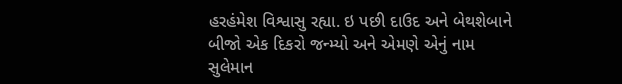હરહંમેશ વિશ્વાસુ રહ્યા. ઇ પછી દાઉદ અને બેથશેબાને બીજો એક દિકરો જન્મ્યો અને એમણે એનું નામ સુલેમાન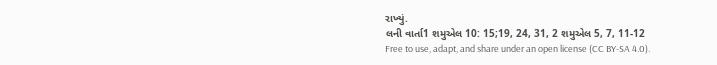રાખ્યું.
લની વાર્તા1 શમુએલ 10: 15;19, 24, 31, 2 શમુએલ 5, 7, 11-12
Free to use, adapt, and share under an open license (CC BY-SA 4.0).